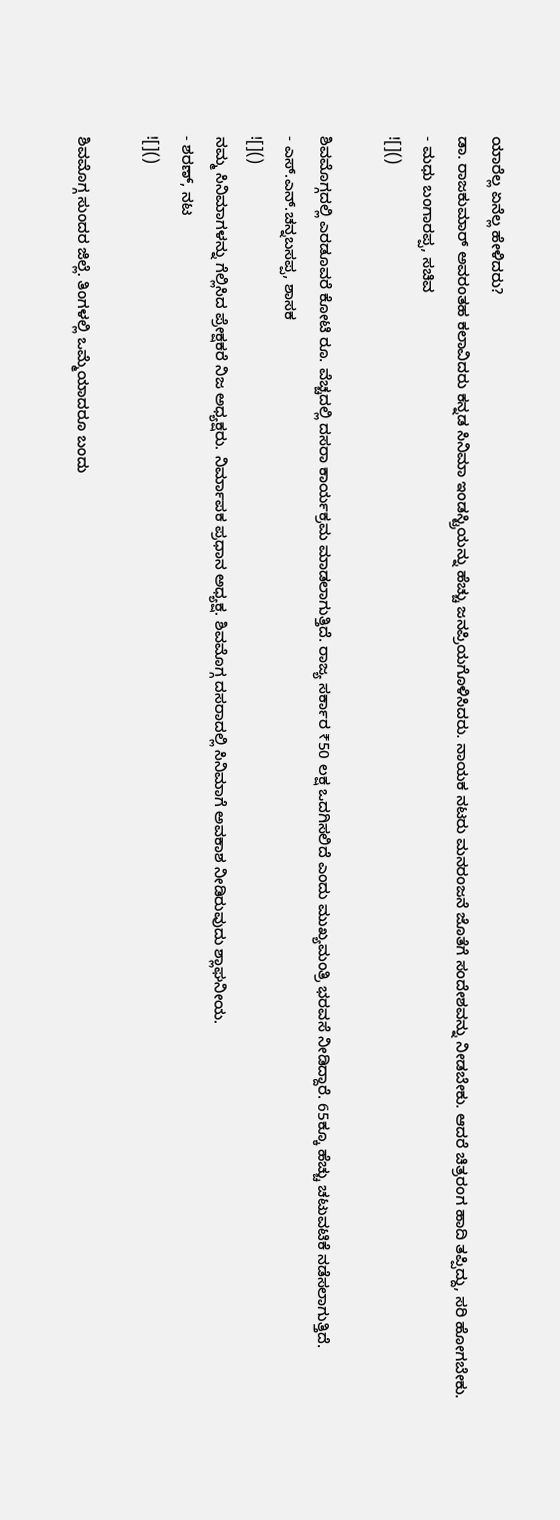ಯಾರೆಲ್ಲ ಏನೆಲ್ಲ ಹೇಳಿದರು?
ಡಾ. ರಾಜಕುಮಾರ್ ಅವರಂತಹ ಕಲಾವಿದರು ಕನ್ನಡ ಸಿನಿಮಾ ಇಂಡಸ್ಟ್ರಿಯನ್ನು ಹೆಚ್ಚು ಜನಪ್ರಿಯಗೊಳಿಸಿದರು. ನಾಯಕ ನಟರು ಮನರಂಜನೆ ಜೊತೆಗೆ ಸಂದೇಶವನ್ನು ನೀಡಬೇಕು. ಆದರೆ ಚಿತ್ರರಂಗ ಹಾದಿ ತಪ್ಪಿದ್ದು, ಸರಿ ಹೋಗಬೇಕು.
- ಮಧು ಬಂಗಾರಪ್ಪ, ಸಚಿವ
![]()

ಶಿವಮೊಗ್ಗದಲ್ಲಿ ಎರಡೂವರೆ ಕೋಟಿ ರೂ. ವೆಚ್ಚದಲ್ಲಿ ದಸರಾ ಕಾರ್ಯಕ್ರಮ ಮಾಡಲಾಗುತ್ತಿದೆ. ರಾಜ್ಯ ಸರ್ಕಾರ ₹50 ಲಕ್ಷ ಒದಗಿಸಲಿದೆ ಎಂದು ಮುಖ್ಯಮಂತ್ರಿ ಭರವಸೆ ನೀಡಿದ್ದಾರೆ. 65ಕ್ಕೂ ಹೆಚ್ಚು ಚಟುವಟಿಕೆ ನಡೆಸಲಾಗುತ್ತಿದೆ.
- ಎಸ್.ಎನ್.ಚನ್ನಬಸಪ್ಪ, ಶಾಸಕ
![]()
ನಮ್ಮ ಸಿನಿಮಾಗಳನ್ನು ಗೆಲ್ಲಿಸಿದ ಪ್ರೇಕ್ಷಕರೆ ನಿಜ ಅಧ್ಯಕ್ಷರು. ನಿರ್ಮಾಪಕ ಪ್ರಧಾನ ಅಧ್ಯಕ್ಷ. ಶಿವಮೊಗ್ಗ ದಸರಾದಲ್ಲಿ ಸಿನಿಮಾಗೆ ಅವಕಾಶ ನೀಡಿರುವುದು ಶ್ಲಾಘನೀಯ.
- ಶರಣ್, ನಟ
![]()

ಶಿವಮೊಗ್ಗ ಸುಂದರ ಜಿಲ್ಲೆ. ತಿಂಗಳಲ್ಲಿ ಒಮ್ಮೆಯಾದರೂ ಬಂದು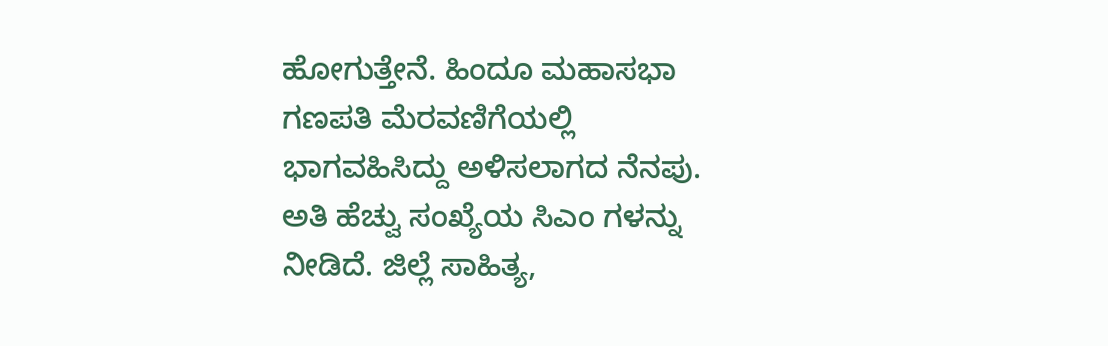ಹೋಗುತ್ತೇನೆ. ಹಿಂದೂ ಮಹಾಸಭಾ ಗಣಪತಿ ಮೆರವಣಿಗೆಯಲ್ಲಿ ಭಾಗವಹಿಸಿದ್ದು ಅಳಿಸಲಾಗದ ನೆನಪು. ಅತಿ ಹೆಚ್ವು ಸಂಖ್ಯೆಯ ಸಿಎಂ ಗಳನ್ನು ನೀಡಿದೆ. ಜಿಲ್ಲೆ ಸಾಹಿತ್ಯ,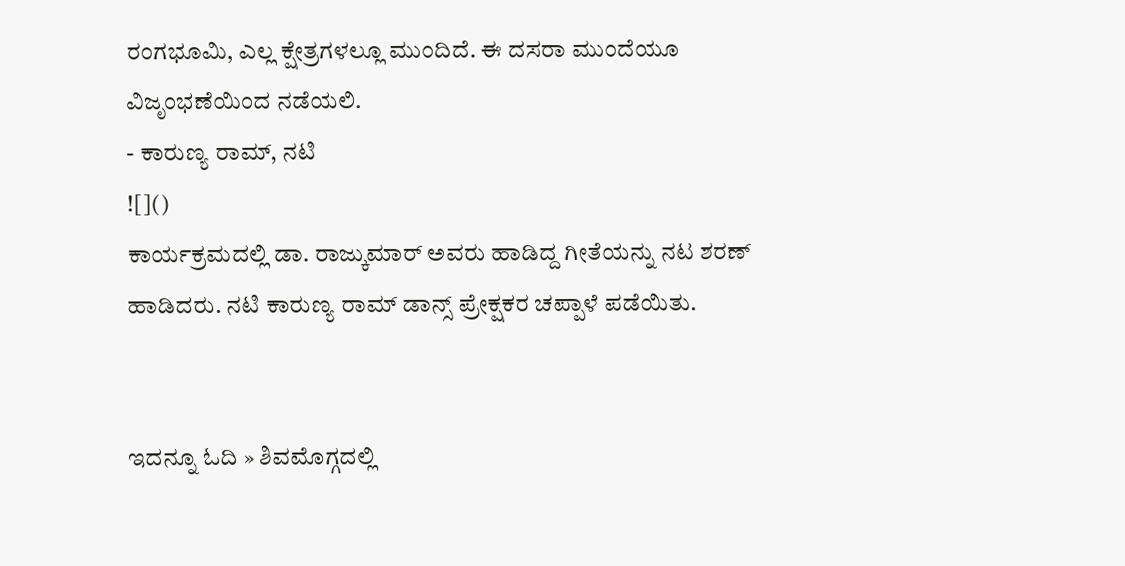ರಂಗಭೂಮಿ, ಎಲ್ಲ ಕ್ಷೇತ್ರಗಳಲ್ಲೂ ಮುಂದಿದೆ. ಈ ದಸರಾ ಮುಂದೆಯೂ ವಿಜೃಂಭಣೆಯಿಂದ ನಡೆಯಲಿ.
- ಕಾರುಣ್ಯ ರಾಮ್, ನಟಿ
![]()
ಕಾರ್ಯಕ್ರಮದಲ್ಲಿ ಡಾ. ರಾಜ್ಕುಮಾರ್ ಅವರು ಹಾಡಿದ್ದ ಗೀತೆಯನ್ನು ನಟ ಶರಣ್ ಹಾಡಿದರು. ನಟಿ ಕಾರುಣ್ಯ ರಾಮ್ ಡಾನ್ಸ್ ಪ್ರೇಕ್ಷಕರ ಚಪ್ಪಾಳೆ ಪಡೆಯಿತು.


ಇದನ್ನೂ ಓದಿ » ಶಿವಮೊಗ್ಗದಲ್ಲಿ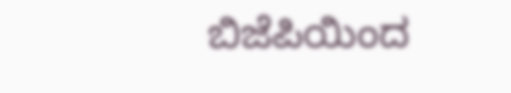ಬಿಜೆಪಿಯಿಂದ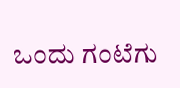ಒಂದು ಗಂಟೆಗು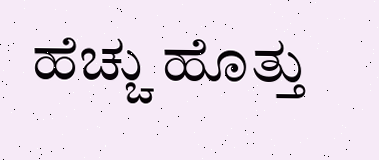ಹೆಚ್ಚು ಹೊತ್ತು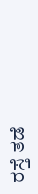ರಸ್ತೆ ತಡೆ